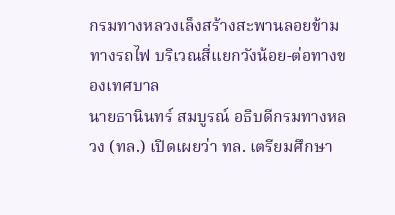กรมทางหลวงเล็งสร้างสะพานลอยข้ามทางรถไฟ บริเวณสี่แยกวังน้อย-ต่อทางของเทศบาล
นายธานินทร์ สมบูรณ์ อธิบดีกรมทางหลวง (ทล.) เปิดเผยว่า ทล. เตรียมศึกษา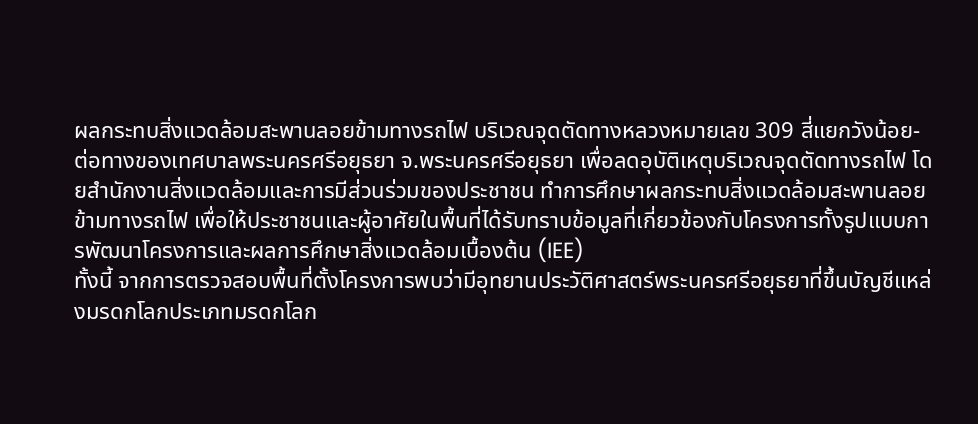ผลกระทบสิ่งแวดล้อมสะพานลอยข้ามทางรถไฟ บริเวณจุดตัดทางหลวงหมายเลข 309 สี่แยกวังน้อย-ต่อทางของเทศบาลพระนครศรีอยุธยา จ.พระนครศรีอยุธยา เพื่อลดอุบัติเหตุบริเวณจุดตัดทางรถไฟ โดยสำนักงานสิ่งแวดล้อมและการมีส่วนร่วมของประชาชน ทำการศึกษาผลกระทบสิ่งแวดล้อมสะพานลอยข้ามทางรถไฟ เพื่อให้ประชาชนและผู้อาศัยในพื้นที่ได้รับทราบข้อมูลที่เกี่ยวข้องกับโครงการทั้งรูปแบบการพัฒนาโครงการและผลการศึกษาสิ่งแวดล้อมเบื้องต้น (IEE)
ทั้งนี้ จากการตรวจสอบพื้นที่ตั้งโครงการพบว่ามีอุทยานประวัติศาสตร์พระนครศรีอยุธยาที่ขึ้นบัญชีแหล่งมรดกโลกประเภทมรดกโลก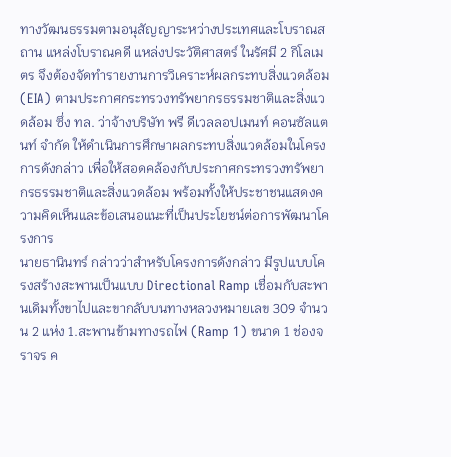ทางวัฒนธรรมตามอนุสัญญาระหว่างประเทศและโบราณสถาน แหล่งโบราณคดี แหล่งประวัติศาสตร์ ในรัศมี 2 กิโลเมตร จึงต้องจัดทำรายงานการวิเคราะห์ผลกระทบสิ่งแวดล้อม (EIA) ตามประกาศกระทรวงทรัพยากรธรรมชาติและสิ่งแวดล้อม ซึ่ง ทล. ว่าจ้างบริษัท พรี ดีเวลลอปเมนท์ คอนซัลแตนท์ จำกัด ให้ดำเนินการศึกษาผลกระทบสิ่งแวดล้อมในโครงการดังกล่าว เพื่อให้สอดคล้องกับประกาศกระทรวงทรัพยากรธรรมชาติและสิ่งแวดล้อม พร้อมทั้งให้ประชาชนแสดงความคิดเห็นและข้อเสนอแนะที่เป็นประโยชน์ต่อการพัฒนาโครงการ
นายธานินทร์ กล่าวว่าสำหรับโครงการดังกล่าว มีรูปแบบโครงสร้างสะพานเป็นแบบ Directional Ramp เชื่อมกับสะพานเดิมทั้งขาไปและขากลับบนทางหลวงหมายเลข 309 จำนวน 2 แห่ง 1.สะพานข้ามทางรถไฟ (Ramp 1) ขนาด 1 ช่องจราจร ค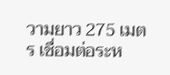วามยาว 275 เมตร เชื่อมต่อระห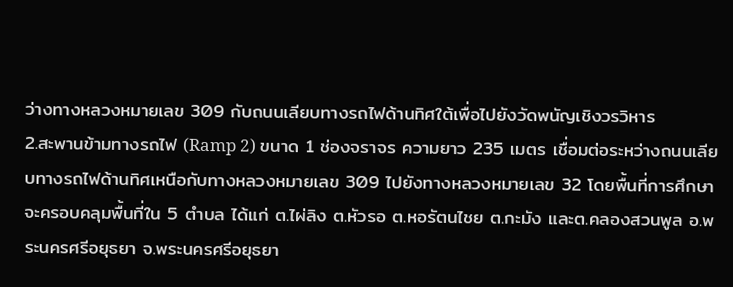ว่างทางหลวงหมายเลข 309 กับถนนเลียบทางรถไฟด้านทิศใต้เพื่อไปยังวัดพนัญเชิงวรวิหาร
2.สะพานข้ามทางรถไฟ (Ramp 2) ขนาด 1 ช่องจราจร ความยาว 235 เมตร เชื่อมต่อระหว่างถนนเลียบทางรถไฟด้านทิศเหนือกับทางหลวงหมายเลข 309 ไปยังทางหลวงหมายเลข 32 โดยพื้นที่การศึกษาจะครอบคลุมพื้นที่ใน 5 ตำบล ได้แก่ ต.ไผ่ลิง ต.หัวรอ ต.หอรัตนไชย ต.กะมัง และต.คลองสวนพูล อ.พระนครศรีอยุธยา จ.พระนครศรีอยุธยา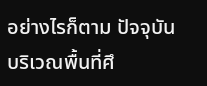อย่างไรก็ตาม ปัจจุบันบริเวณพื้นที่ศึ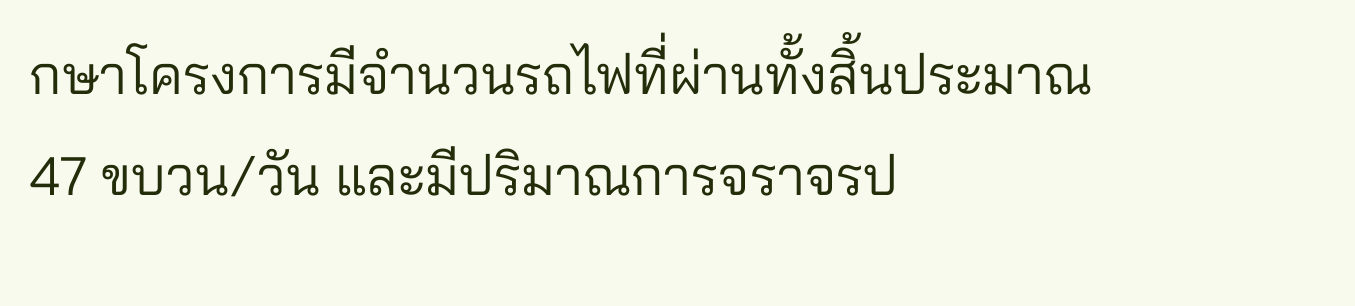กษาโครงการมีจำนวนรถไฟที่ผ่านทั้งสิ้นประมาณ 47 ขบวน/วัน และมีปริมาณการจราจรป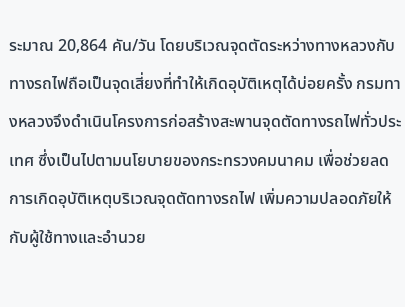ระมาณ 20,864 คัน/วัน โดยบริเวณจุดตัดระหว่างทางหลวงกับทางรถไฟถือเป็นจุดเสี่ยงที่ทำให้เกิดอุบัติเหตุได้บ่อยครั้ง กรมทางหลวงจึงดำเนินโครงการก่อสร้างสะพานจุดตัดทางรถไฟทั่วประเทศ ซึ่งเป็นไปตามนโยบายของกระทรวงคมนาคม เพื่อช่วยลดการเกิดอุบัติเหตุบริเวณจุดตัดทางรถไฟ เพิ่มความปลอดภัยให้กับผู้ใช้ทางและอำนวย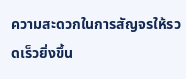ความสะดวกในการสัญจรให้รวดเร็วยิ่งขึ้น